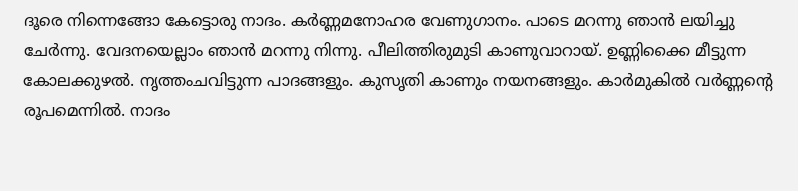ദൂരെ നിന്നെങ്ങോ കേട്ടൊരു നാദം. കർണ്ണമനോഹര വേണുഗാനം. പാടെ മറന്നു ഞാൻ ലയിച്ചു ചേർന്നു. വേദനയെല്ലാം ഞാൻ മറന്നു നിന്നു. പീലിത്തിരുമുടി കാണുവാറായ്. ഉണ്ണിക്കൈ മീട്ടുന്ന കോലക്കുഴൽ. നൃത്തംചവിട്ടുന്ന പാദങ്ങളും. കുസൃതി കാണും നയനങ്ങളും. കാർമുകിൽ വർണ്ണന്റെ രൂപമെന്നിൽ. നാദം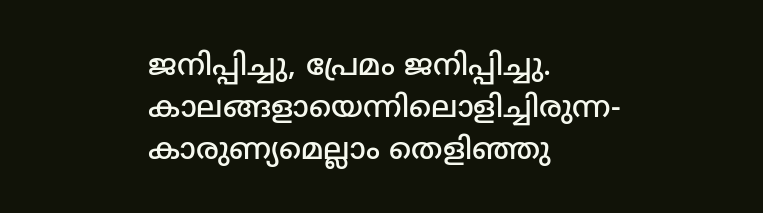ജനിപ്പിച്ചു, പ്രേമം ജനിപ്പിച്ചു. കാലങ്ങളായെന്നിലൊളിച്ചിരുന്ന- കാരുണ്യമെല്ലാം തെളിഞ്ഞു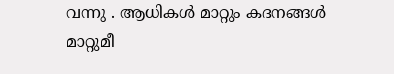വന്നു . ആധികൾ മാറ്റും കദനങ്ങൾ മാറ്റുമീ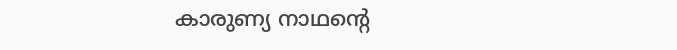കാരുണ്യ നാഥന്റെ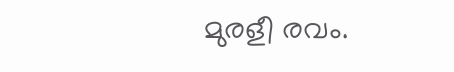മുരളീ രവം.